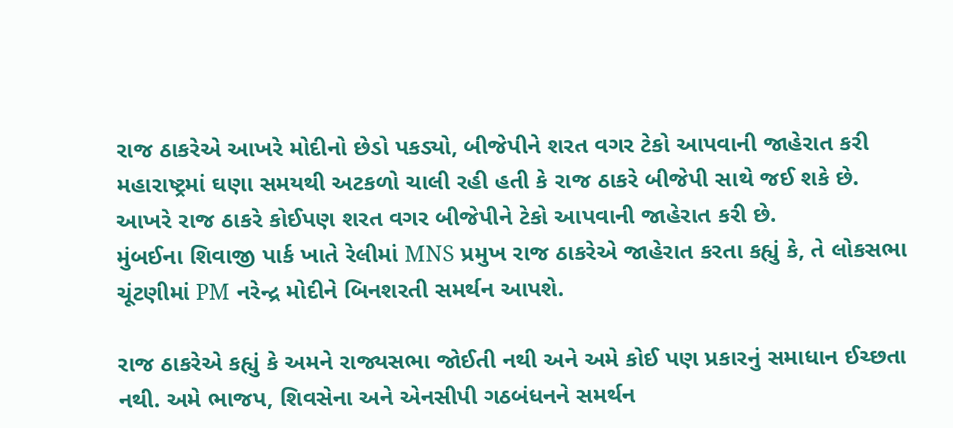રાજ ઠાકરેએ આખરે મોદીનો છેડો પકડ્યો, બીજેપીને શરત વગર ટેકો આપવાની જાહેરાત કરી
મહારાષ્ટ્રમાં ઘણા સમયથી અટકળો ચાલી રહી હતી કે રાજ ઠાકરે બીજેપી સાથે જઈ શકે છે. આખરે રાજ ઠાકરે કોઈપણ શરત વગર બીજેપીને ટેકો આપવાની જાહેરાત કરી છે.
મુંબઈના શિવાજી પાર્ક ખાતે રેલીમાં MNS પ્રમુખ રાજ ઠાકરેએ જાહેરાત કરતા કહ્યું કે, તે લોકસભા ચૂંટણીમાં PM નરેન્દ્ર મોદીને બિનશરતી સમર્થન આપશે.

રાજ ઠાકરેએ કહ્યું કે અમને રાજ્યસભા જોઈતી નથી અને અમે કોઈ પણ પ્રકારનું સમાધાન ઈચ્છતા નથી. અમે ભાજપ, શિવસેના અને એનસીપી ગઠબંધનને સમર્થન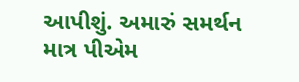આપીશું. અમારું સમર્થન માત્ર પીએમ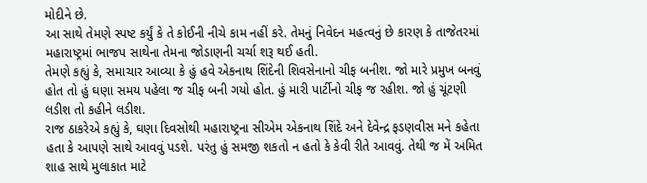મોદીને છે.
આ સાથે તેમણે સ્પષ્ટ કર્યું કે તે કોઈની નીચે કામ નહીં કરે. તેમનું નિવેદન મહત્વનું છે કારણ કે તાજેતરમાં મહારાષ્ટ્રમાં ભાજપ સાથેના તેમના જોડાણની ચર્ચા શરૂ થઈ હતી.
તેમણે કહ્યું કે, સમાચાર આવ્યા કે હું હવે એકનાથ શિંદેની શિવસેનાનો ચીફ બનીશ. જો મારે પ્રમુખ બનવું હોત તો હું ઘણા સમય પહેલા જ ચીફ બની ગયો હોત. હું મારી પાર્ટીનો ચીફ જ રહીશ. જો હું ચૂંટણી લડીશ તો કહીને લડીશ.
રાજ ઠાકરેએ કહ્યું કે, ઘણા દિવસોથી મહારાષ્ટ્રના સીએમ એકનાથ શિંદે અને દેવેન્દ્ર ફડણવીસ મને કહેતા હતા કે આપણે સાથે આવવું પડશે. પરંતુ હું સમજી શકતો ન હતો કે કેવી રીતે આવવું. તેથી જ મેં અમિત શાહ સાથે મુલાકાત માટે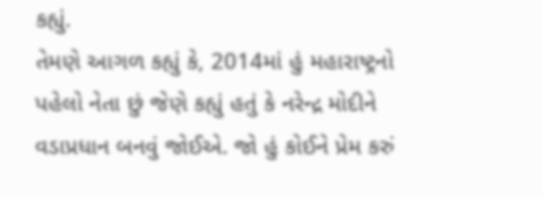કહ્યું.
તેમણે આગળ કહ્યું કે, 2014માં હું મહારાષ્ટ્રનો પહેલો નેતા છું જેણે કહ્યું હતું કે નરેન્દ્ર મોદીને વડાપ્રધાન બનવું જોઈએ. જો હું કોઈને પ્રેમ કરું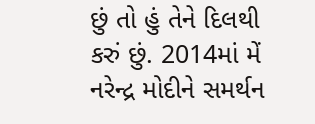છું તો હું તેને દિલથી કરું છું. 2014માં મેં નરેન્દ્ર મોદીને સમર્થન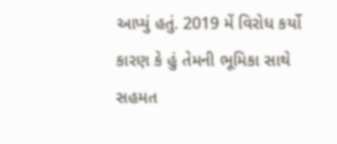આપ્યું હતું. 2019 મેં વિરોધ કર્યો કારણ કે હું તેમની ભૂમિકા સાથે સહમત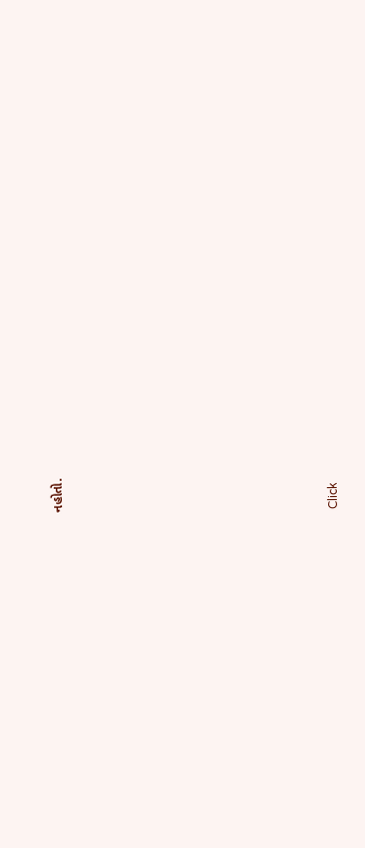નહોતો.












Click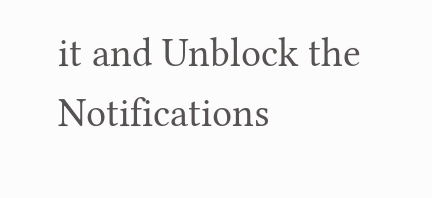it and Unblock the Notifications